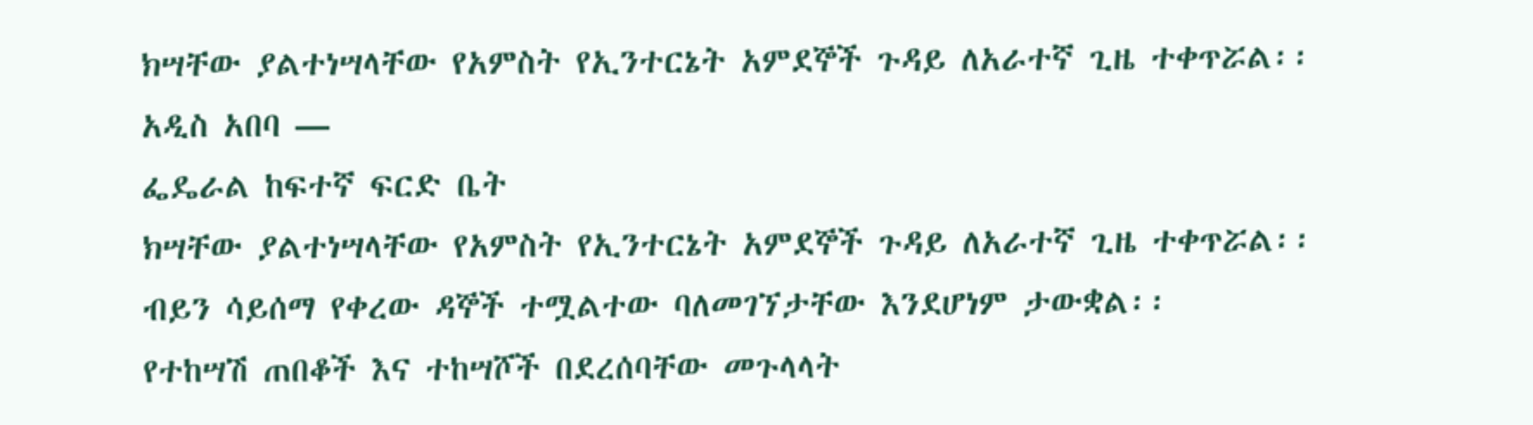ክሣቸው ያልተነሣላቸው የአምስት የኢንተርኔት አምደኞች ጉዳይ ለአራተኛ ጊዜ ተቀጥሯል፡፡
አዲስ አበባ —
ፌዴራል ከፍተኛ ፍርድ ቤት
ክሣቸው ያልተነሣላቸው የአምስት የኢንተርኔት አምደኞች ጉዳይ ለአራተኛ ጊዜ ተቀጥሯል፡፡
ብይን ሳይሰማ የቀረው ዳኞች ተሟልተው ባለመገኘታቸው እንደሆነም ታውቋል፡፡
የተከሣሽ ጠበቆች እና ተከሣሾች በደረሰባቸው መጉላላት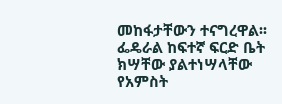መከፋታቸውን ተናግረዋል፡፡
ፌዴራል ከፍተኛ ፍርድ ቤት
ክሣቸው ያልተነሣላቸው የአምስት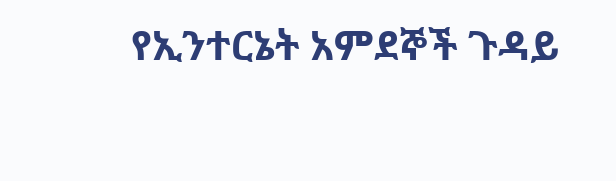የኢንተርኔት አምደኞች ጉዳይ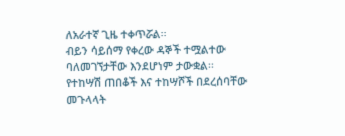ለአራተኛ ጊዜ ተቀጥሯል፡፡
ብይን ሳይሰማ የቀረው ዳኞች ተሟልተው ባለመገኘታቸው እንደሆነም ታውቋል፡፡
የተከሣሽ ጠበቆች እና ተከሣሾች በደረሰባቸው መጉላላት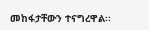መከፋታቸውን ተናግረዋል፡፡